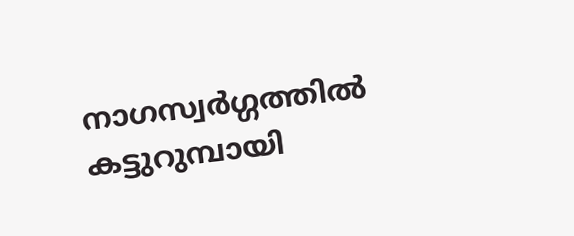നാഗസ്വര്‍ഗ്ഗത്തില്‍ കട്ടുറുമ്പായി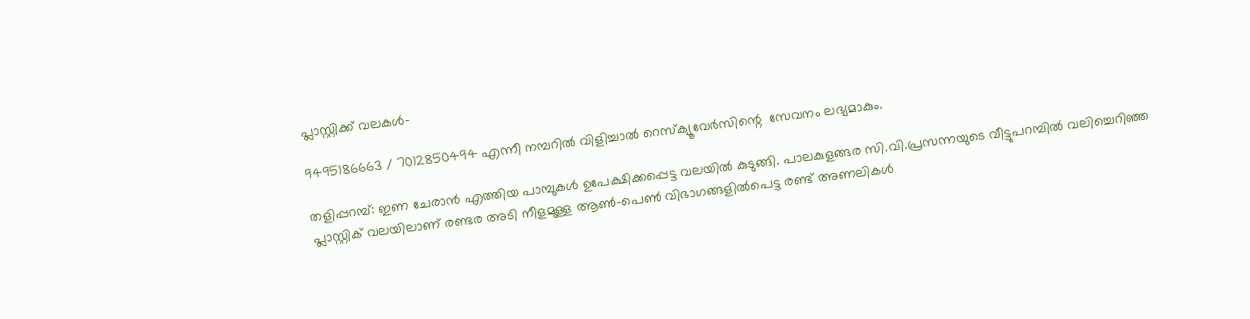പ്ലാസ്റ്റിക്ക് വലകള്‍-

9495186663 / 7012850494 എന്നീ നമ്പറില്‍ വിളിച്ചാല്‍ റെസ്‌ക്യൂവേര്‍സിന്റെ  സേവനം ലഭ്യമാകും.

തളിപ്പറമ്പ്: ഇണ ചേരാന്‍ എത്തിയ പാമ്പുകള്‍ ഉപേക്ഷിക്കപ്പെട്ട വലയില്‍ കുടുങ്ങി. പാലകുളങ്ങര സി.വി.പ്രസന്നയുടെ വീട്ടുപറമ്പില്‍ വലിച്ചെറിഞ്ഞ പ്ലാസ്റ്റിക് വലയിലാണ് രണ്ടര അടി നീളമുള്ള ആണ്‍-പെണ്‍ വിഭാഗങ്ങളില്‍പെട്ട രണ്ട് അണലികള്‍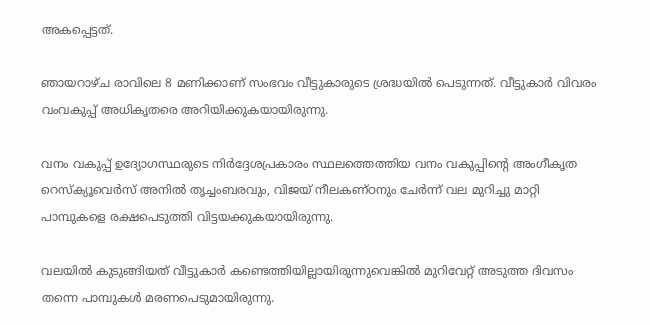അകപ്പെട്ടത്.

ഞായറാഴ്ച രാവിലെ 8 മണിക്കാണ് സംഭവം വീട്ടുകാരുടെ ശ്രദ്ധയില്‍ പെടുന്നത്. വീട്ടുകാര്‍ വിവരം വംവകുപ്പ് അധികൃതരെ അറിയിക്കുകയായിരുന്നു.

വനം വകുപ്പ് ഉദ്യോഗസ്ഥരുടെ നിര്‍ദ്ദേശപ്രകാരം സ്ഥലത്തെത്തിയ വനം വകുപ്പിന്റെ അംഗീകൃത റെസ്‌ക്യൂവെര്‍സ് അനില്‍ തൃച്ചംബരവും, വിജയ് നീലകണ്ഠനും ചേര്‍ന്ന് വല മുറിച്ചു മാറ്റി പാമ്പുകളെ രക്ഷപെടുത്തി വിട്ടയക്കുകയായിരുന്നു.

വലയില്‍ കുടുങ്ങിയത് വീട്ടുകാര്‍ കണ്ടെത്തിയില്ലായിരുന്നുവെങ്കില്‍ മുറിവേറ്റ് അടുത്ത ദിവസം തന്നെ പാമ്പുകള്‍ മരണപെടുമായിരുന്നു.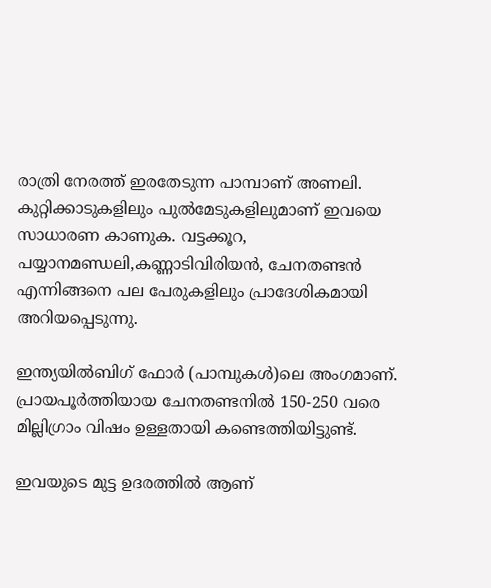രാത്രി നേരത്ത് ഇരതേടുന്ന പാമ്പാണ് അണലി. കുറ്റിക്കാടുകളിലും പുല്‍മേടുകളിലുമാണ് ഇവയെ സാധാരണ കാണുക. വട്ടക്കൂറ, പയ്യാനമണ്ഡലി,കണ്ണാടിവിരിയന്‍, ചേനതണ്ടന്‍ എന്നിങ്ങനെ പല പേരുകളിലും പ്രാദേശികമായി അറിയപ്പെടുന്നു.

ഇന്ത്യയില്‍ബിഗ് ഫോര്‍ (പാമ്പുകള്‍)ലെ അംഗമാണ്. പ്രായപൂര്‍ത്തിയായ ചേനതണ്ടനില്‍ 150-250 വരെ മില്ലിഗ്രാം വിഷം ഉള്ളതായി കണ്ടെത്തിയിട്ടുണ്ട്.

ഇവയുടെ മുട്ട ഉദരത്തില്‍ ആണ്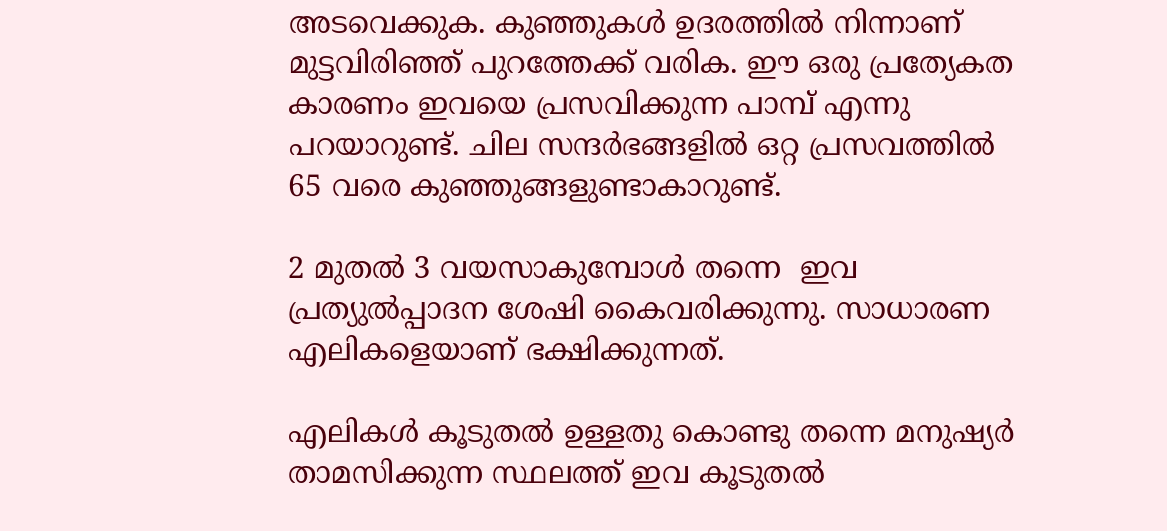അടവെക്കുക. കുഞ്ഞുകള്‍ ഉദരത്തില്‍ നിന്നാണ് മുട്ടവിരിഞ്ഞ് പുറത്തേക്ക് വരിക. ഈ ഒരു പ്രത്യേകത കാരണം ഇവയെ പ്രസവിക്കുന്ന പാമ്പ് എന്നു പറയാറുണ്ട്. ചില സന്ദര്‍ഭങ്ങളില്‍ ഒറ്റ പ്രസവത്തില്‍ 65 വരെ കുഞ്ഞുങ്ങളുണ്ടാകാറുണ്ട്.

2 മുതല്‍ 3 വയസാകുമ്പോള്‍ തന്നെ  ഇവ പ്രത്യുല്‍പ്പാദന ശേഷി കൈവരിക്കുന്നു. സാധാരണ എലികളെയാണ് ഭക്ഷിക്കുന്നത്.

എലികള്‍ കൂടുതല്‍ ഉള്ളതു കൊണ്ടു തന്നെ മനുഷ്യര്‍ താമസിക്കുന്ന സ്ഥലത്ത് ഇവ കൂടുതല്‍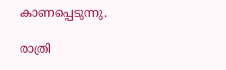കാണപ്പെടുന്നു.

രാത്രി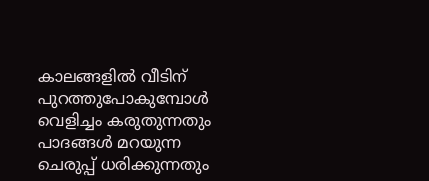കാലങ്ങളില്‍ വീടിന് പുറത്തുപോകുമ്പോള്‍ വെളിച്ചം കരുതുന്നതും പാദങ്ങള്‍ മറയുന്ന ചെരുപ്പ് ധരിക്കുന്നതും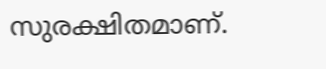സുരക്ഷിതമാണ്.